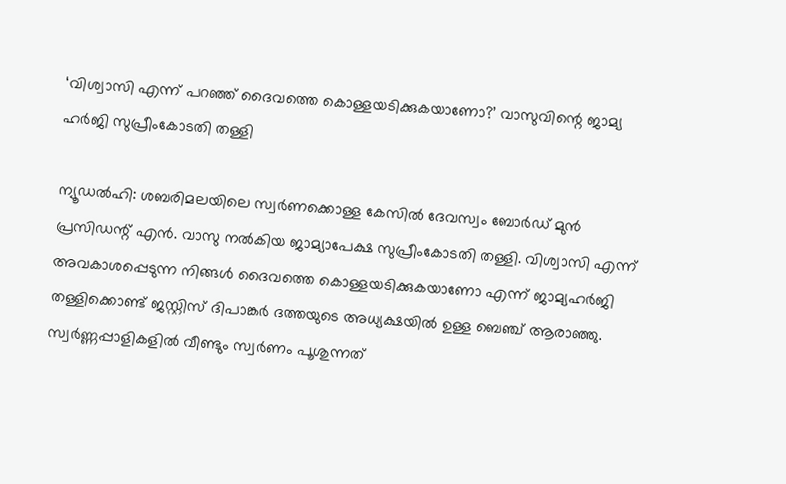‘വിശ്വാസി എന്ന് പറഞ്ഞ് ദൈവത്തെ കൊള്ളയടിക്കുകയാണോ?’ വാസുവിന്റെ ജാമ്യ ഹർജി സുപ്രീംകോടതി തള്ളി

ന്യൂഡൽഹി: ശബരിമലയിലെ സ്വർണക്കൊള്ള കേസിൽ ദേവസ്വം ബോർഡ് മുൻ പ്രസിഡന്റ് എൻ. വാസു നൽകിയ ജാമ്യാപേക്ഷ സുപ്രീംകോടതി തള്ളി. വിശ്വാസി എന്ന് അവകാശപ്പെടുന്ന നിങ്ങൾ ദൈവത്തെ കൊള്ളയടിക്കുകയാണോ എന്ന് ജാമ്യഹർജി തള്ളിക്കൊണ്ട് ജസ്റ്റിസ് ദിപാങ്കർ ദത്തയുടെ അധ്യക്ഷയിൽ ഉള്ള ബെഞ്ച് ആരാഞ്ഞു. സ്വർണ്ണപ്പാളികളിൽ വീണ്ടും സ്വർണം പൂശുന്നത്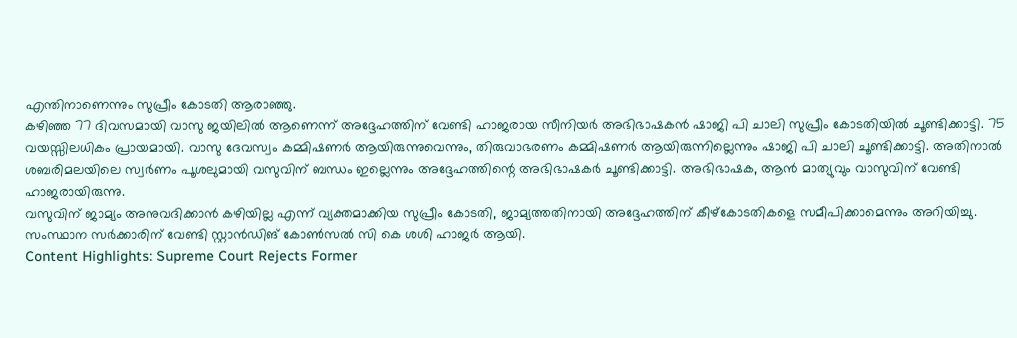എന്തിനാണെന്നും സുപ്രീം കോടതി ആരാഞ്ഞു.
കഴിഞ്ഞ 77 ദിവസമായി വാസു ജയിലിൽ ആണെന്ന് അദ്ദേഹത്തിന് വേണ്ടി ഹാജരായ സീനിയർ അഭിഭാഷകൻ ഷാജി പി ചാലി സുപ്രീം കോടതിയിൽ ചൂണ്ടിക്കാട്ടി. 75 വയസ്സിലധികം പ്രായമായി. വാസു ദേവസ്വം കമ്മിഷണർ ആയിരുന്നുവെന്നും, തിരുവാഭരണം കമ്മിഷണർ ആയിരുന്നില്ലെന്നും ഷാജി പി ചാലി ചൂണ്ടിക്കാട്ടി. അതിനാൽ ശബരിമലയിലെ സ്വർണം പൂശലുമായി വസുവിന് ബന്ധം ഇല്ലെന്നും അദ്ദേഹത്തിന്റെ അഭിഭാഷകർ ചൂണ്ടിക്കാട്ടി. അഭിഭാഷക, ആൻ മാത്യുവും വാസുവിന് വേണ്ടി ഹാജരായിരുന്നു.
വസുവിന് ജാമ്യം അനുവദിക്കാൻ കഴിയില്ല എന്ന് വ്യക്തമാക്കിയ സുപ്രീം കോടതി, ജാമ്യത്തതിനായി അദ്ദേഹത്തിന് കീഴ്കോടതികളെ സമീപിക്കാമെന്നും അറിയിച്ചു. സംസ്ഥാന സർക്കാരിന് വേണ്ടി സ്റ്റാൻഡിങ് കോൺസൽ സി കെ ശശി ഹാജർ ആയി.
Content Highlights: Supreme Court Rejects Former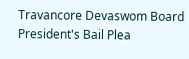Travancore Devaswom Board President's Bail Plea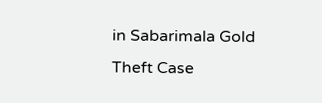in Sabarimala Gold Theft Case